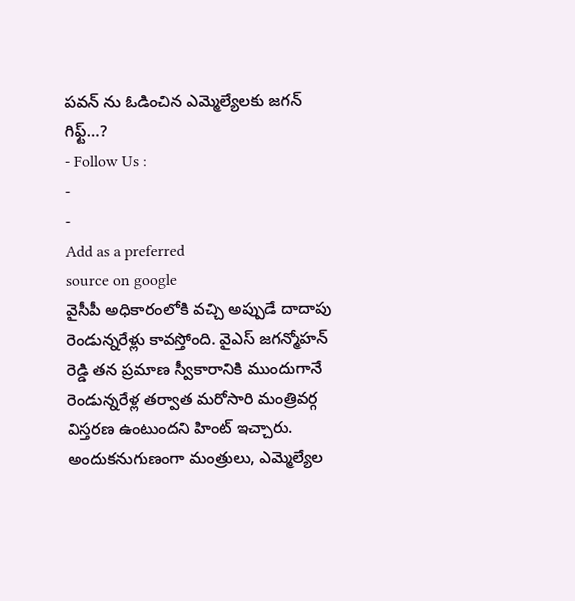పవన్ ను ఓడించిన ఎమ్మెల్యేలకు జగన్ గిఫ్ట్…?
- Follow Us :
-
-
Add as a preferred
source on google
వైసీపీ అధికారంలోకి వచ్చి అప్పుడే దాదాపు రెండున్నరేళ్లు కావస్తోంది. వైఎస్ జగన్మోహన్ రెడ్డి తన ప్రమాణ స్వీకారానికి ముందుగానే రెండున్నరేళ్ల తర్వాత మరోసారి మంత్రివర్గ విస్తరణ ఉంటుందని హింట్ ఇచ్చారు. అందుకనుగుణంగా మంత్రులు, ఎమ్మెల్యేల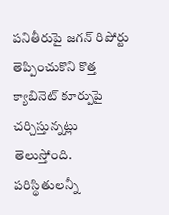పనితీరుపై జగన్ రిపోర్టు తెప్పించుకొని కొత్త క్యాబినెట్ కూర్పుపై చర్చిస్తున్నట్లు తెలుస్తోంది.
పరిస్థితులన్నీ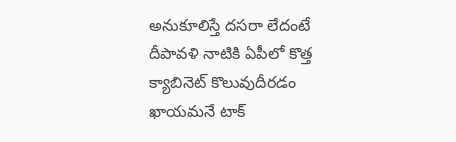అనుకూలిస్తే దసరా లేదంటే దీపావళి నాటికి ఏపీలో కొత్త క్యాబినెట్ కొలువుదీరడం ఖాయమనే టాక్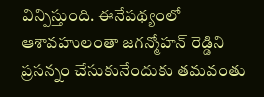విన్పిస్తుంది. ఈనేపథ్యంలో ఆశావహులంతా జగన్మోహన్ రెడ్డిని ప్రసన్నం చేసుకునేందుకు తమవంతు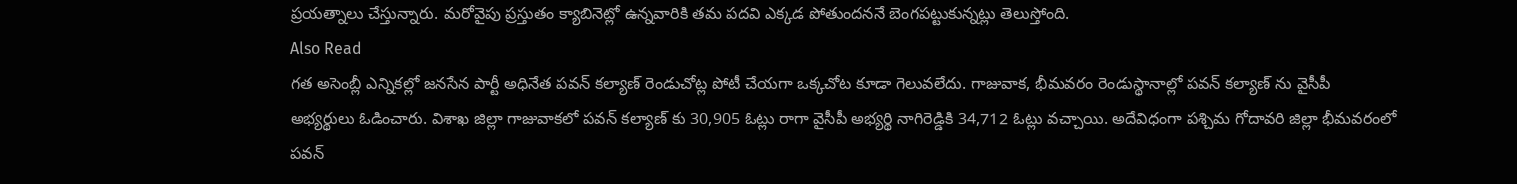ప్రయత్నాలు చేస్తున్నారు. మరోవైపు ప్రస్తుతం క్యాబినెట్లో ఉన్నవారికి తమ పదవి ఎక్కడ పోతుందననే బెంగపట్టుకున్నట్లు తెలుస్తోంది.
Also Read
గత అసెంబ్లీ ఎన్నికల్లో జనసేన పార్టీ అధినేత పవన్ కల్యాణ్ రెండుచోట్ల పోటీ చేయగా ఒక్కచోట కూడా గెలువలేదు. గాజువాక, భీమవరం రెండుస్థానాల్లో పవన్ కల్యాణ్ ను వైసీపీ అభ్యర్థులు ఓడించారు. విశాఖ జిల్లా గాజువాకలో పవన్ కల్యాణ్ కు 30,905 ఓట్లు రాగా వైసీపీ అభ్యర్థి నాగిరెడ్డికి 34,712 ఓట్లు వచ్చాయి. అదేవిధంగా పశ్చిమ గోదావరి జిల్లా భీమవరంలో పవన్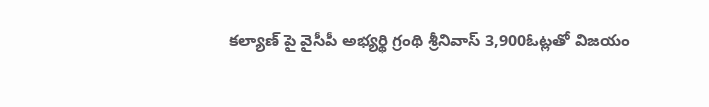కల్యాణ్ పై వైసీపీ అభ్యర్థి గ్రంథి శ్రీనివాస్ 3,900ఓట్లతో విజయం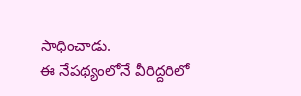సాధించాడు.
ఈ నేపథ్యంలోనే వీరిద్దరిలో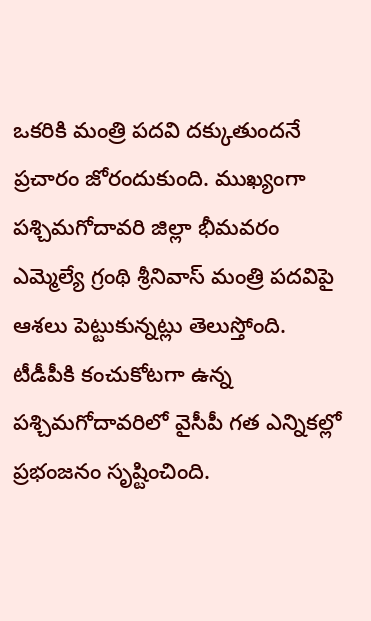ఒకరికి మంత్రి పదవి దక్కుతుందనే ప్రచారం జోరందుకుంది. ముఖ్యంగా పశ్చిమగోదావరి జిల్లా భీమవరం ఎమ్మెల్యే గ్రంథి శ్రీనివాస్ మంత్రి పదవిపై ఆశలు పెట్టుకున్నట్లు తెలుస్తోంది. టీడీపీకి కంచుకోటగా ఉన్న పశ్చిమగోదావరిలో వైసీపీ గత ఎన్నికల్లో ప్రభంజనం సృష్టించింది.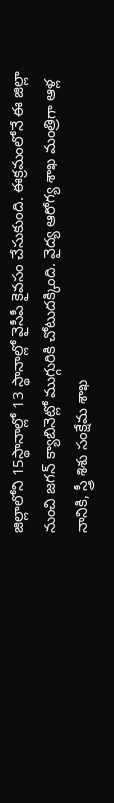జిల్లాలోని 15స్థానాల్లో 13 స్థానాల్లో వైసీపీ కైవసం చేసుకుంది. ఈక్రమంలోనే ఈ జిల్లా నుంచి జగన్ క్యాబినెట్లో ముగ్గురికి చోటుదక్కింది. వైద్య ఆరోగ్య శాఖ మంత్రిగా ఆళ్ల నానికి, స్త్రీ శిశు సంక్షేమ శాఖ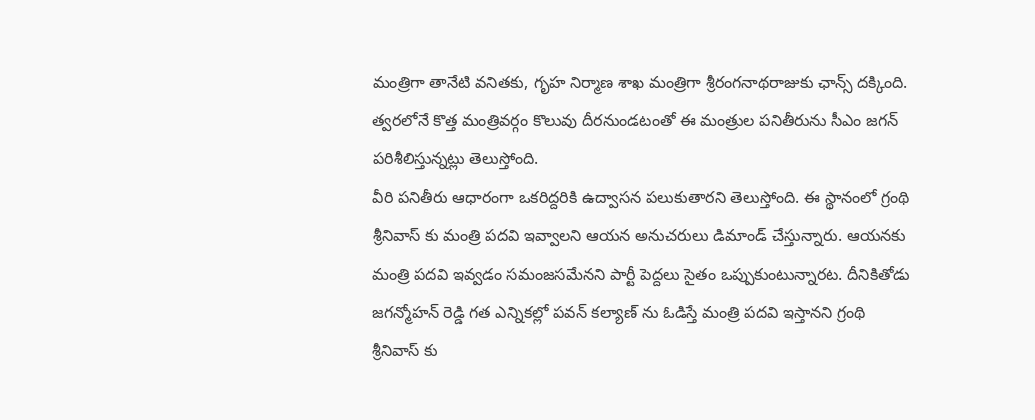మంత్రిగా తానేటి వనితకు, గృహ నిర్మాణ శాఖ మంత్రిగా శ్రీరంగనాథరాజుకు ఛాన్స్ దక్కింది. త్వరలోనే కొత్త మంత్రివర్గం కొలువు దీరనుండటంతో ఈ మంత్రుల పనితీరును సీఎం జగన్ పరిశీలిస్తున్నట్లు తెలుస్తోంది.
వీరి పనితీరు ఆధారంగా ఒకరిద్దరికి ఉద్వాసన పలుకుతారని తెలుస్తోంది. ఈ స్థానంలో గ్రంథి శ్రీనివాస్ కు మంత్రి పదవి ఇవ్వాలని ఆయన అనుచరులు డిమాండ్ చేస్తున్నారు. ఆయనకు మంత్రి పదవి ఇవ్వడం సమంజసమేనని పార్టీ పెద్దలు సైతం ఒప్పుకుంటున్నారట. దీనికితోడు జగన్మోహన్ రెడ్డి గత ఎన్నికల్లో పవన్ కల్యాణ్ ను ఓడిస్తే మంత్రి పదవి ఇస్తానని గ్రంథి శ్రీనివాస్ కు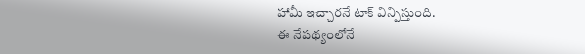హామీ ఇచ్చారనే టాక్ విన్పిస్తుంది.
ఈ నేపథ్యంలోనే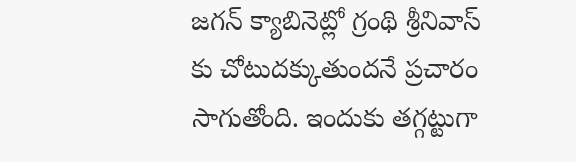జగన్ క్యాబినెట్లో గ్రంథి శ్రీనివాస్ కు చోటుదక్కుతుందనే ప్రచారం సాగుతోంది. ఇందుకు తగ్గట్టుగా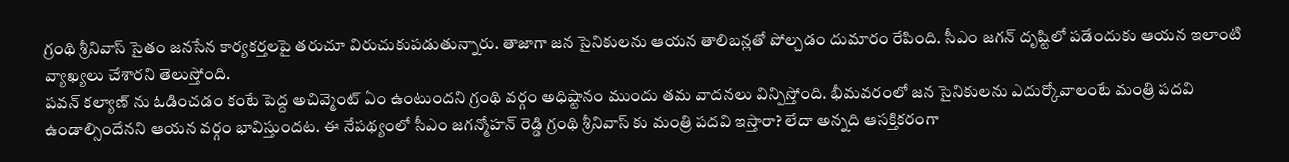గ్రంథి శ్రీనివాస్ సైతం జనసేన కార్యకర్తలపై తరుచూ విరుచుకుపడుతున్నారు. తాజాగా జన సైనికులను ఆయన తాలిబన్లతో పోల్చడం దుమారం రేపింది. సీఎం జగన్ దృష్టిలో పడేందుకు ఆయన ఇలాంటి వ్యాఖ్యలు చేశారని తెలుస్తోంది.
పవన్ కల్యాణ్ ను ఓడించడం కంటే పెద్ద అచివ్మెంట్ ఏం ఉంటుందని గ్రంథి వర్గం అధిష్టానం ముందు తమ వాదనలు విన్పిస్తోంది. భీమవరంలో జన సైనికులను ఎదుర్కోవాలంటే మంత్రి పదవి ఉండాల్సిందేనని ఆయన వర్గం భావిస్తుందట. ఈ నేపథ్యంలో సీఎం జగన్మోహన్ రెడ్డి గ్రంథి శ్రీనివాస్ కు మంత్రి పదవి ఇస్తారా? లేదా అన్నది ఆసక్తికరంగా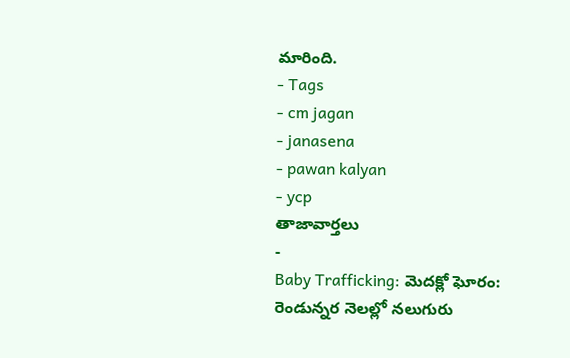మారింది.
- Tags
- cm jagan
- janasena
- pawan kalyan
- ycp
తాజావార్తలు
-
Baby Trafficking: మెదక్లో ఘోరం: రెండున్నర నెలల్లో నలుగురు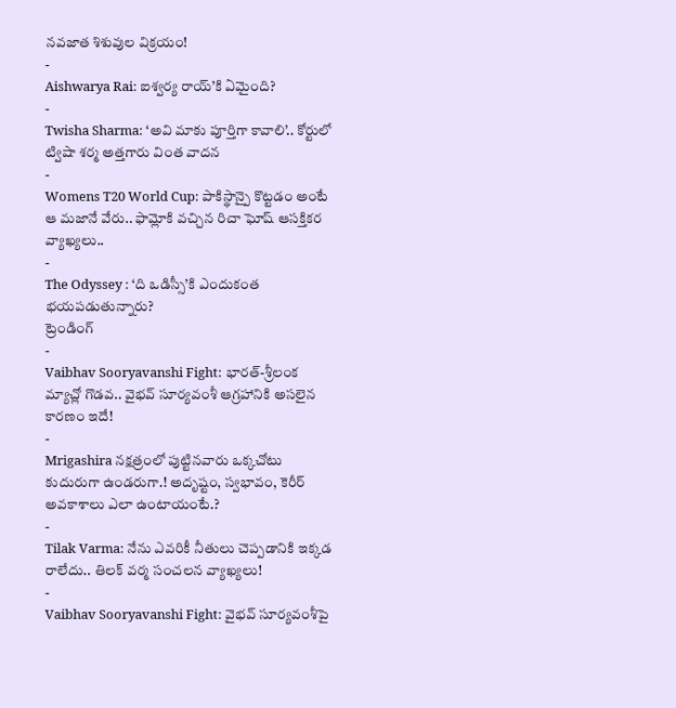నవజాత శిశువుల విక్రయం!
-
Aishwarya Rai: ఐశ్వర్య రాయ్’కి ఏమైంది?
-
Twisha Sharma: ‘అవి మాకు పూర్తిగా కావాలి’.. కోర్టులో ట్విషా శర్మ అత్తగారు వింత వాదన
-
Womens T20 World Cup: పాకిస్థాన్పై కొట్టడం అంటే ఆ మజానే వేరు.. ఫామ్లోకి వచ్చిన రిచా ఘోష్ ఆసక్తికర వ్యాఖ్యలు..
-
The Odyssey : ‘ది ఒడిస్సీ’కి ఎందుకంత భయపడుతున్నారు?
ట్రెండింగ్
-
Vaibhav Sooryavanshi Fight: భారత్-శ్రీలంక మ్యాచ్లో గొడవ.. వైభవ్ సూర్యవంశీ ఆగ్రహానికి అసలైన కారణం ఇదే!
-
Mrigashira నక్షత్రంలో పుట్టినవారు ఒక్కచోటు కుదురుగా ఉండరుగా.! అదృష్టం, స్వభావం, కెరీర్ అవకాశాలు ఎలా ఉంటాయంటే.?
-
Tilak Varma: నేను ఎవరికీ నీతులు చెప్పడానికి ఇక్కడ రాలేదు.. తిలక్ వర్మ సంచలన వ్యాఖ్యలు!
-
Vaibhav Sooryavanshi Fight: వైభవ్ సూర్యవంశీపై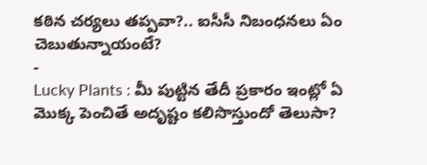కఠిన చర్యలు తప్పవా?.. ఐసీసీ నిబంధనలు ఏం చెబుతున్నాయంటే?
-
Lucky Plants : మీ పుట్టిన తేదీ ప్రకారం ఇంట్లో ఏ మొక్క పెంచితే అదృష్టం కలిసొస్తుందో తెలుసా?